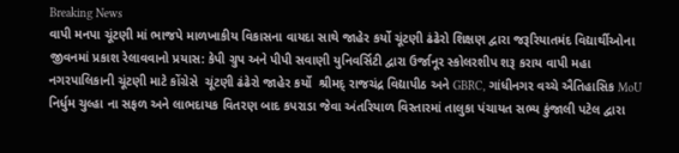Breaking News
વાપી મનપા ચૂંટણી માં ભાજપે માળખાકીય વિકાસના વાયદા સાથે જાહેર કર્યો ચૂંટણી ઢંઢેરો શિક્ષણ દ્વારા જરૂરિયાતમંદ વિદ્યાર્થીઓના જીવનમાં પ્રકાશ રેલાવવાનો પ્રયાસ: કેપી ગ્રુપ અને પીપી સવાણી યુનિવર્સિટી દ્વારા ઉર્જાનૂર સ્કોલરશીપ શરૂ કરાય વાપી મહા નગરપાલિકાની ચૂંટણી માટે કોંગ્રેસે  ચૂંટણી ઢંઢેરો જાહેર કર્યો  શ્રીમદ્ રાજચંદ્ર વિદ્યાપીઠ અને GBRC, ગાંધીનગર વચ્ચે ઐતિહાસિક MoU નિર્ધુમ ચુલ્હા ના સફળ અને લાભદાયક વિતરણ બાદ કપરાડા જેવા અંતરિયાળ વિસ્તારમાં તાલુકા પંચાયત સભ્ય કુંજાલી પટેલ દ્વારા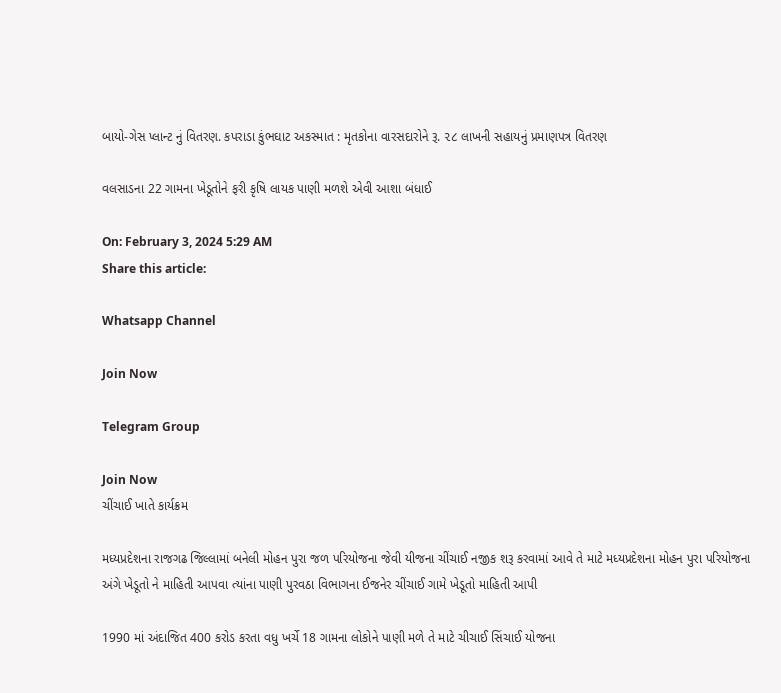બાયો-ગેસ પ્લાન્ટ નું વિતરણ. કપરાડા કુંભઘાટ અકસ્માત : મૃતકોના વારસદારોને રૂ. ૨૮ લાખની સહાયનું પ્રમાણપત્ર વિતરણ

વલસાડના 22 ગામના ખેડૂતોને ફરી કૃષિ લાયક પાણી મળશે એવી આશા બંધાઈ

On: February 3, 2024 5:29 AM
Share this article:

Whatsapp Channel

Join Now

Telegram Group

Join Now
ચીંચાઈ ખાતે કાર્યક્રમ

મધ્યપ્રદેશના રાજગઢ જિલ્લામાં બનેલી મોહન પુરા જળ પરિયોજના જેવી યીજના ચીંચાઈ નજીક શરૂ કરવામાં આવે તે માટે મધ્યપ્રદેશના મોહન પુરા પરિયોજના અંગે ખેડૂતો ને માહિતી આપવા ત્યાંના પાણી પુરવઠા વિભાગના ઈજનેર ચીંચાઈ ગામે ખેડૂતો માહિતી આપી

1990 માં અંદાજિત 400 કરોડ કરતા વધુ ખર્ચે 18 ગામના લોકોને પાણી મળે તે માટે ચીચાઈ સિંચાઈ યોજના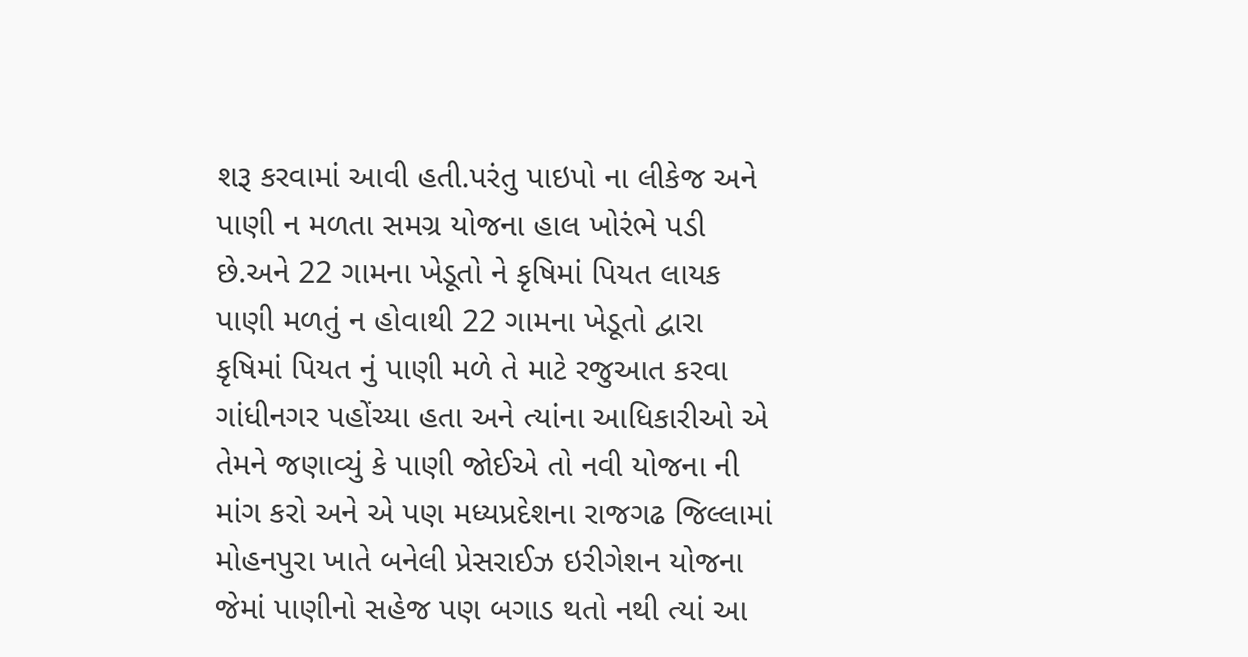શરૂ કરવામાં આવી હતી.પરંતુ પાઇપો ના લીકેજ અને પાણી ન મળતા સમગ્ર યોજના હાલ ખોરંભે પડી છે.અને 22 ગામના ખેડૂતો ને કૃષિમાં પિયત લાયક પાણી મળતું ન હોવાથી 22 ગામના ખેડૂતો દ્વારા કૃષિમાં પિયત નું પાણી મળે તે માટે રજુઆત કરવા ગાંધીનગર પહોંચ્યા હતા અને ત્યાંના આધિકારીઓ એ તેમને જણાવ્યું કે પાણી જોઈએ તો નવી યોજના ની માંગ કરો અને એ પણ મધ્યપ્રદેશના રાજગઢ જિલ્લામાં મોહનપુરા ખાતે બનેલી પ્રેસરાઈઝ ઇરીગેશન યોજના જેમાં પાણીનો સહેજ પણ બગાડ થતો નથી ત્યાં આ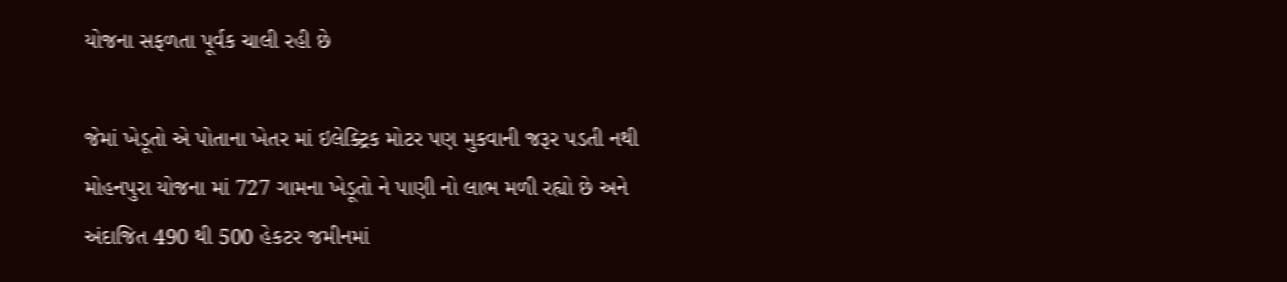યોજના સફળતા પૂર્વક ચાલી રહી છે

જેમાં ખેડૂતો એ પોતાના ખેતર માં ઇલેક્ટ્રિક મોટર પણ મુકવાની જરૂર પડતી નથી મોહનપુરા યોજના માં 727 ગામના ખેડૂતો ને પાણી નો લાભ મળી રહ્યો છે અને અંદાજિત 490 થી 500 હેકટર જમીનમાં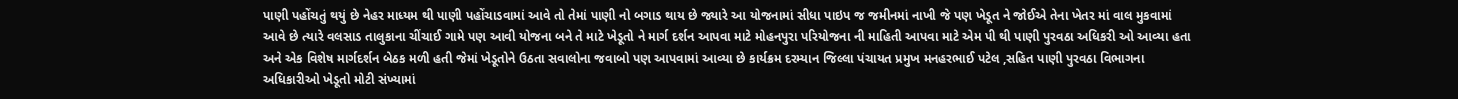પાણી પહોંચતું થયું છે નેહર માધ્યમ થી પાણી પહોંચાડવામાં આવે તો તેમાં પાણી નો બગાડ થાય છે જ્યારે આ યોજનામાં સીધા પાઇપ જ જમીનમાં નાખી જે પણ ખેડૂત ને જોઈએ તેના ખેતર માં વાલ મુકવામાં આવે છે ત્યારે વલસાડ તાલુકાના ચીંચાઈ ગામે પણ આવી યોજના બને તે માટે ખેડૂતો ને માર્ગ દર્શન આપવા માટે મોહનપુરા પરિયોજના ની માહિતી આપવા માટે એમ પી થી પાણી પુરવઠા અધિકરી ઓ આવ્યા હતા અને એક વિશેષ માર્ગદર્શન બેઠક મળી હતી જેમાં ખેડૂતોને ઉઠતા સવાલોના જવાબો પણ આપવામાં આવ્યા છે કાર્યક્રમ દરમ્યાન જિલ્લા પંચાયત પ્રમુખ મનહરભાઈ પટેલ ,સહિત પાણી પુરવઠા વિભાગના અધિકારીઓ ખેડૂતો મોટી સંખ્યામાં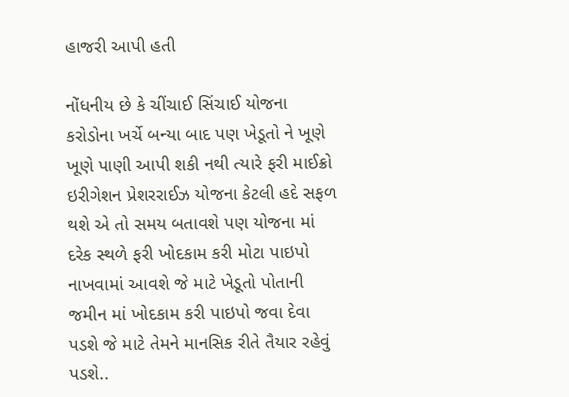હાજરી આપી હતી

નોંધનીય છે કે ચીંચાઈ સિંચાઈ યોજના કરોડોના ખર્ચે બન્યા બાદ પણ ખેડૂતો ને ખૂણે ખૂણે પાણી આપી શકી નથી ત્યારે ફરી માઈક્રો ઇરીગેશન પ્રેશરરાઈઝ યોજના કેટલી હદે સફળ થશે એ તો સમય બતાવશે પણ યોજના માં દરેક સ્થળે ફરી ખોદકામ કરી મોટા પાઇપો નાખવામાં આવશે જે માટે ખેડૂતો પોતાની જમીન માં ખોદકામ કરી પાઇપો જવા દેવા પડશે જે માટે તેમને માનસિક રીતે તૈયાર રહેવું પડશે..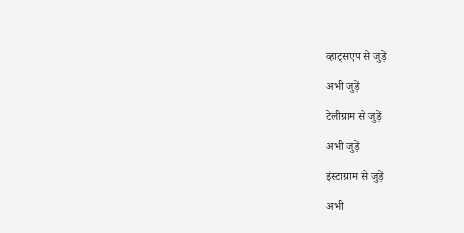व्हाट्सएप से जुड़ें

अभी जुड़ें

टेलीग्राम से जुड़ें

अभी जुड़ें

इंस्टाग्राम से जुड़ें

अभी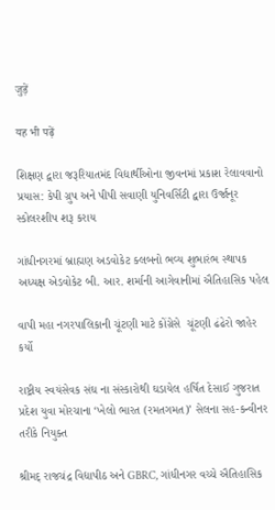जुड़ें

यह भी पढ़ें

શિક્ષણ દ્વારા જરૂરિયાતમંદ વિદ્યાર્થીઓના જીવનમાં પ્રકાશ રેલાવવાનો પ્રયાસ: કેપી ગ્રુપ અને પીપી સવાણી યુનિવર્સિટી દ્વારા ઉર્જાનૂર સ્કોલરશીપ શરૂ કરાય

ગાંધીનગરમાં બ્રાહ્મણ અડવોકેટ ક્લબનો ભવ્ય શુભારંભ સ્થાપક અધ્યક્ષ એડવોકેટ બી. આર. શર્માની આગેવાનીમાં ઐતિહાસિક પહેલ

વાપી મહા નગરપાલિકાની ચૂંટણી માટે કોંગ્રેસે  ચૂંટણી ઢંઢેરો જાહેર કર્યો

રાષ્ટ્રીય સ્વયંસેવક સંઘ ના સંસ્કારોથી ઘડાયેલ હર્ષિત દેસાઈ ગુજરાત પ્રદેશ યુવા મોરચાના ‘ખેલો ભારત (રમતગમત)’ સેલના સહ-કન્વીનર તરીકે નિયુક્ત

શ્રીમદ્ રાજચંદ્ર વિદ્યાપીઠ અને GBRC, ગાંધીનગર વચ્ચે ઐતિહાસિક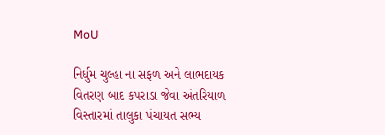MoU

નિર્ધુમ ચુલ્હા ના સફળ અને લાભદાયક વિતરણ બાદ કપરાડા જેવા અંતરિયાળ વિસ્તારમાં તાલુકા પંચાયત સભ્ય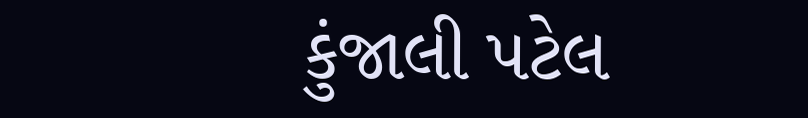કુંજાલી પટેલ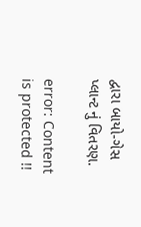દ્વારા બાયો-ગેસ પ્લાન્ટ નું વિતરણ.

error: Content is protected !!